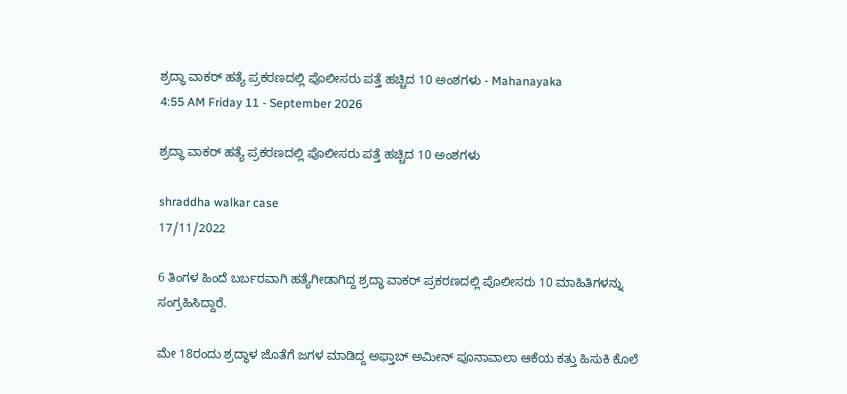ಶ್ರದ್ಧಾ ವಾಕರ್ ಹತ್ಯೆ ಪ್ರಕರಣದಲ್ಲಿ ಪೊಲೀಸರು ಪತ್ತೆ ಹಚ್ಚಿದ 10 ಅಂಶಗಳು - Mahanayaka
4:55 AM Friday 11 - September 2026

ಶ್ರದ್ಧಾ ವಾಕರ್ ಹತ್ಯೆ ಪ್ರಕರಣದಲ್ಲಿ ಪೊಲೀಸರು ಪತ್ತೆ ಹಚ್ಚಿದ 10 ಅಂಶಗಳು

shraddha walkar case
17/11/2022

6 ತಿಂಗಳ ಹಿಂದೆ ಬರ್ಬರವಾಗಿ ಹತ್ಯೆಗೀಡಾಗಿದ್ದ ಶ್ರದ್ಧಾ ವಾಕರ್ ಪ್ರಕರಣದಲ್ಲಿ ಪೊಲೀಸರು 10 ಮಾಹಿತಿಗಳನ್ನು  ಸಂಗ್ರಹಿಸಿದ್ದಾರೆ.

ಮೇ 18ರಂದು ಶ್ರದ್ಧಾಳ ಜೊತೆಗೆ ಜಗಳ ಮಾಡಿದ್ದ ಅಫ್ತಾಬ್ ಅಮೀನ್ ಪೂನಾವಾಲಾ ಆಕೆಯ ಕತ್ತು ಹಿಸುಕಿ ಕೊಲೆ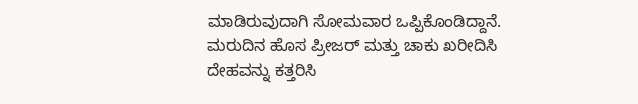ಮಾಡಿರುವುದಾಗಿ ಸೋಮವಾರ ಒಪ್ಪಿಕೊಂಡಿದ್ದಾನೆ.  ಮರುದಿನ ಹೊಸ ಪ್ರೀಜರ್ ಮತ್ತು ಚಾಕು ಖರೀದಿಸಿ ದೇಹವನ್ನು ಕತ್ತರಿಸಿ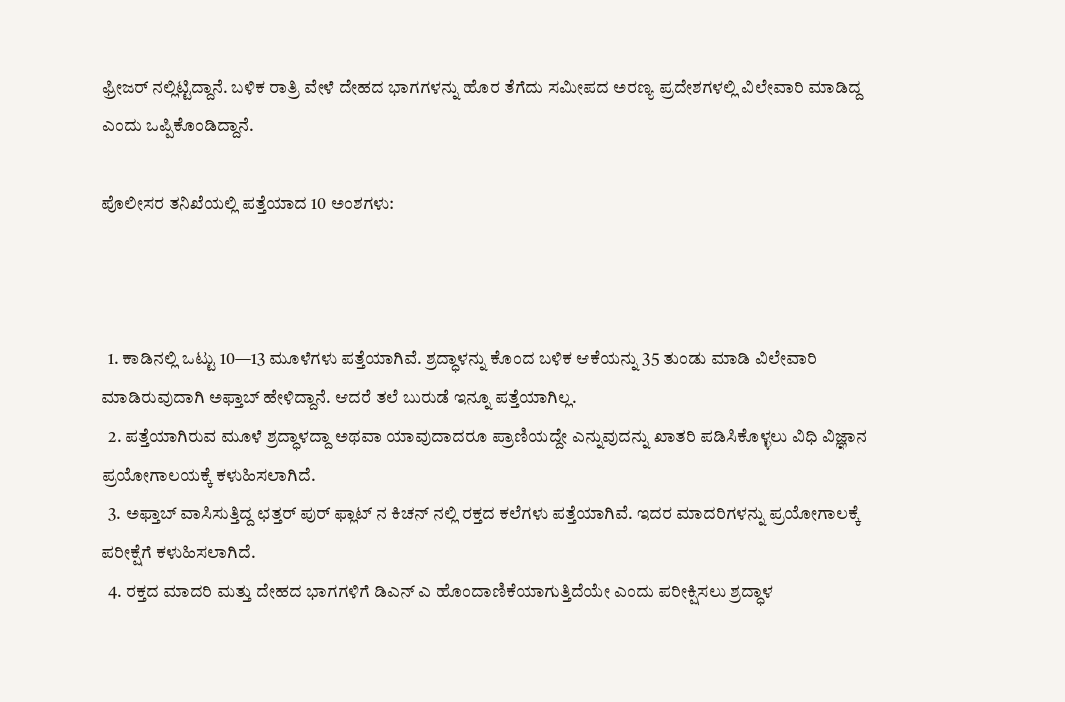ಫ್ರೀಜರ್ ನಲ್ಲಿಟ್ಟಿದ್ದಾನೆ. ಬಳಿಕ ರಾತ್ರಿ ವೇಳೆ ದೇಹದ ಭಾಗಗಳನ್ನು ಹೊರ ತೆಗೆದು ಸಮೀಪದ ಅರಣ್ಯ ಪ್ರದೇಶಗಳಲ್ಲಿ ವಿಲೇವಾರಿ ಮಾಡಿದ್ದ ಎಂದು ಒಪ್ಪಿಕೊಂಡಿದ್ದಾನೆ.

ಪೊಲೀಸರ ತನಿಖೆಯಲ್ಲಿ ಪತ್ತೆಯಾದ 10 ಅಂಶಗಳು:



  1. ಕಾಡಿನಲ್ಲಿ ಒಟ್ಟು 10—13 ಮೂಳೆಗಳು ಪತ್ತೆಯಾಗಿವೆ. ಶ್ರದ್ಧಾಳನ್ನು ಕೊಂದ ಬಳಿಕ ಆಕೆಯನ್ನು 35 ತುಂಡು ಮಾಡಿ ವಿಲೇವಾರಿ ಮಾಡಿರುವುದಾಗಿ ಅಫ್ತಾಬ್ ಹೇಳಿದ್ದಾನೆ. ಆದರೆ ತಲೆ ಬುರುಡೆ ಇನ್ನೂ ಪತ್ತೆಯಾಗಿಲ್ಲ.
  2. ಪತ್ತೆಯಾಗಿರುವ ಮೂಳೆ ಶ್ರದ್ಧಾಳದ್ದಾ ಅಥವಾ ಯಾವುದಾದರೂ ಪ್ರಾಣಿಯದ್ದೇ ಎನ್ನುವುದನ್ನು ಖಾತರಿ ಪಡಿಸಿಕೊಳ್ಳಲು ವಿಧಿ ವಿಜ್ಞಾನ ಪ್ರಯೋಗಾಲಯಕ್ಕೆ ಕಳುಹಿಸಲಾಗಿದೆ.
  3. ಅಫ್ತಾಬ್ ವಾಸಿಸುತ್ತಿದ್ದ ಛತ್ತರ್ ಪುರ್ ಫ್ಲಾಟ್ ನ ಕಿಚನ್ ನಲ್ಲಿ ರಕ್ತದ ಕಲೆಗಳು ಪತ್ತೆಯಾಗಿವೆ. ಇದರ ಮಾದರಿಗಳನ್ನು ಪ್ರಯೋಗಾಲಕ್ಕೆ ಪರೀಕ್ಷೆಗೆ ಕಳುಹಿಸಲಾಗಿದೆ.
  4. ರಕ್ತದ ಮಾದರಿ ಮತ್ತು ದೇಹದ ಭಾಗಗಳಿಗೆ ಡಿಎನ್ ಎ ಹೊಂದಾಣಿಕೆಯಾಗುತ್ತಿದೆಯೇ ಎಂದು ಪರೀಕ್ಷಿಸಲು ಶ್ರದ್ಧಾಳ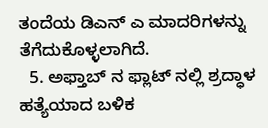ತಂದೆಯ ಡಿಎನ್ ಎ ಮಾದರಿಗಳನ್ನು ತೆಗೆದುಕೊಳ್ಳಲಾಗಿದೆ.
  5. ಅಫ್ತಾಬ್ ನ ಫ್ಲಾಟ್ ನಲ್ಲಿ ಶ್ರದ್ಧಾಳ ಹತ್ಯೆಯಾದ ಬಳಿಕ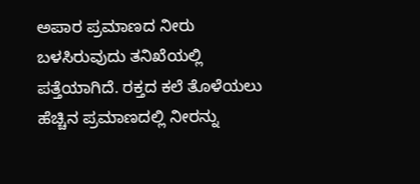ಅಪಾರ ಪ್ರಮಾಣದ ನೀರು ಬಳಸಿರುವುದು ತನಿಖೆಯಲ್ಲಿ ಪತ್ತೆಯಾಗಿದೆ. ರಕ್ತದ ಕಲೆ ತೊಳೆಯಲು ಹೆಚ್ಚಿನ ಪ್ರಮಾಣದಲ್ಲಿ ನೀರನ್ನು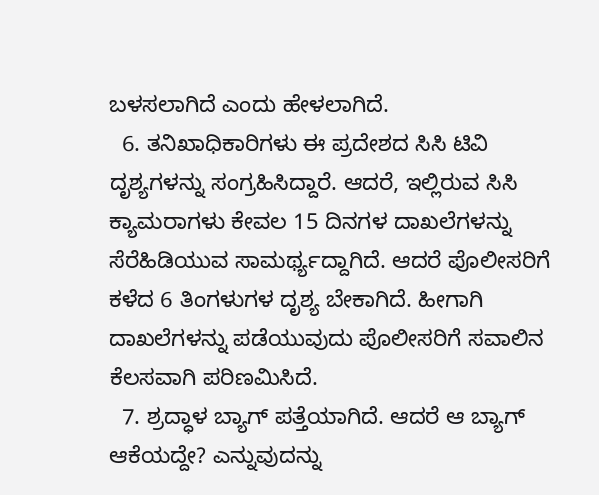ಬಳಸಲಾಗಿದೆ ಎಂದು ಹೇಳಲಾಗಿದೆ.
  6. ತನಿಖಾಧಿಕಾರಿಗಳು ಈ ಪ್ರದೇಶದ ಸಿಸಿ ಟಿವಿ ದೃಶ್ಯಗಳನ್ನು ಸಂಗ್ರಹಿಸಿದ್ದಾರೆ. ಆದರೆ, ಇಲ್ಲಿರುವ ಸಿಸಿ ಕ್ಯಾಮರಾಗಳು ಕೇವಲ 15 ದಿನಗಳ ದಾಖಲೆಗಳನ್ನು ಸೆರೆಹಿಡಿಯುವ ಸಾಮರ್ಥ್ಯದ್ದಾಗಿದೆ. ಆದರೆ ಪೊಲೀಸರಿಗೆ ಕಳೆದ 6 ತಿಂಗಳುಗಳ ದೃಶ್ಯ ಬೇಕಾಗಿದೆ. ಹೀಗಾಗಿ ದಾಖಲೆಗಳನ್ನು ಪಡೆಯುವುದು ಪೊಲೀಸರಿಗೆ ಸವಾಲಿನ ಕೆಲಸವಾಗಿ ಪರಿಣಮಿಸಿದೆ.
  7. ಶ್ರದ್ಧಾಳ ಬ್ಯಾಗ್ ಪತ್ತೆಯಾಗಿದೆ. ಆದರೆ ಆ ಬ್ಯಾಗ್ ಆಕೆಯದ್ದೇ? ಎನ್ನುವುದನ್ನು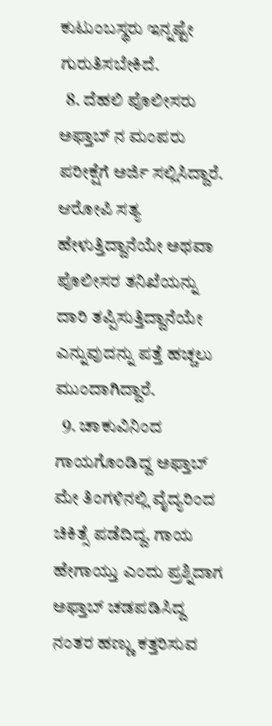ಕುಟುಂಬಸ್ಥರು ಇನ್ನಷ್ಟೇ ಗುರುತಿಸಬೇಕಿದೆ.
  8. ದೆಹಲಿ ಪೊಲೀಸರು ಅಫ್ತಾಬ್ ನ ಮಂಪರು ಪರೀಕ್ಷೆಗೆ ಅರ್ಜಿ ಸಲ್ಲಿಸಿದ್ದಾರೆ. ಆರೋಪಿ ಸತ್ಯ ಹೇಳುತ್ತಿದ್ದಾನೆಯೇ ಅಥವಾ ಪೊಲೀಸರ ತನಿಖೆಯನ್ನು ದಾರಿ ತಪ್ಪಿಸುತ್ತಿದ್ದಾನೆಯೇ ಎನ್ನುವುದನ್ನು ಪತ್ತೆ ಹಚ್ಚಲು ಮುಂದಾಗಿದ್ದಾರೆ.
  9. ಚಾಕುವಿನಿಂದ ಗಾಯಗೊಂಡಿದ್ದ ಅಫ್ತಾಬ್ ಮೇ ತಿಂಗಳಿನಲ್ಲಿ ವೈದ್ಯರಿಂದ ಚಿಕಿತ್ಸೆ ಪಡೆದಿದ್ದ. ಗಾಯ ಹೇಗಾಯ್ತು ಎಂದು ಪ್ರಶ್ನಿದಾಗ ಅಫ್ತಾಬ್ ಚಡಪಡಿಸಿದ್ದ ನಂತರ ಹಣ್ಣು ಕತ್ತರಿಸುವ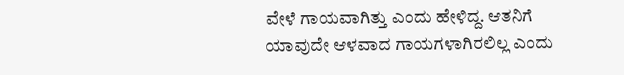ವೇಳೆ ಗಾಯವಾಗಿತ್ತು ಎಂದು ಹೇಳಿದ್ದ. ಆತನಿಗೆ ಯಾವುದೇ ಆಳವಾದ ಗಾಯಗಳಾಗಿರಲಿಲ್ಲ ಎಂದು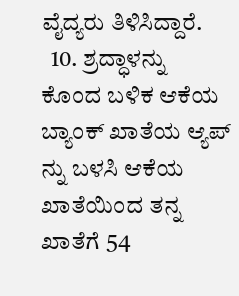ವೈದ್ಯರು ತಿಳಿಸಿದ್ದಾರೆ.
  10. ಶ್ರದ್ಧಾಳನ್ನು ಕೊಂದ ಬಳಿಕ ಆಕೆಯ ಬ್ಯಾಂಕ್ ಖಾತೆಯ ಆ್ಯಪ್ ನ್ನು ಬಳಸಿ ಆಕೆಯ ಖಾತೆಯಿಂದ ತನ್ನ ಖಾತೆಗೆ 54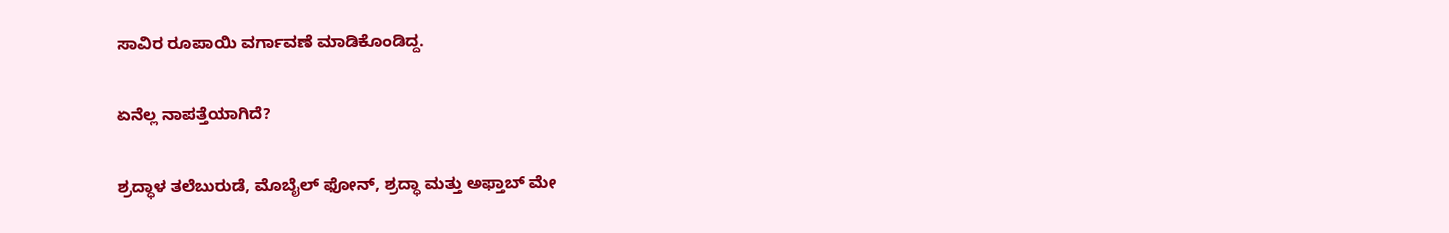ಸಾವಿರ ರೂಪಾಯಿ ವರ್ಗಾವಣೆ ಮಾಡಿಕೊಂಡಿದ್ದ.

ಏನೆಲ್ಲ ನಾಪತ್ತೆಯಾಗಿದೆ?

ಶ್ರದ್ಧಾಳ ತಲೆಬುರುಡೆ, ಮೊಬೈಲ್ ಫೋನ್, ಶ್ರದ್ಧಾ ಮತ್ತು ಅಫ್ತಾಬ್ ಮೇ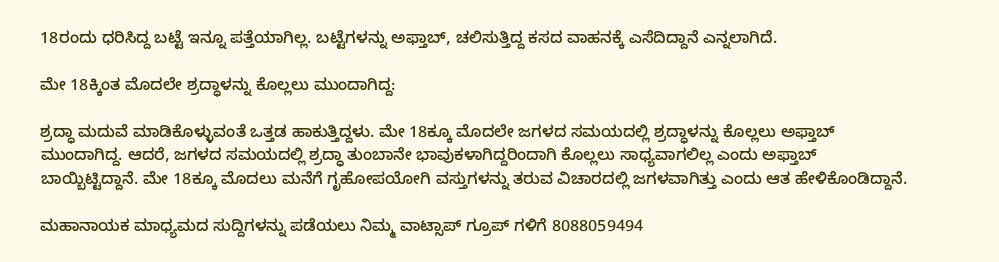18ರಂದು ಧರಿಸಿದ್ದ ಬಟ್ಟೆ ಇನ್ನೂ ಪತ್ತೆಯಾಗಿಲ್ಲ. ಬಟ್ಟೆಗಳನ್ನು ಅಫ್ತಾಬ್, ಚಲಿಸುತ್ತಿದ್ದ ಕಸದ ವಾಹನಕ್ಕೆ ಎಸೆದಿದ್ದಾನೆ ಎನ್ನಲಾಗಿದೆ.

ಮೇ 18ಕ್ಕಿಂತ ಮೊದಲೇ ಶ್ರದ್ಧಾಳನ್ನು ಕೊಲ್ಲಲು ಮುಂದಾಗಿದ್ದ:

ಶ್ರದ್ಧಾ ಮದುವೆ ಮಾಡಿಕೊಳ್ಳುವಂತೆ ಒತ್ತಡ ಹಾಕುತ್ತಿದ್ದಳು. ಮೇ 18ಕ್ಕೂ ಮೊದಲೇ ಜಗಳದ ಸಮಯದಲ್ಲಿ ಶ್ರದ್ಧಾಳನ್ನು ಕೊಲ್ಲಲು ಅಫ್ತಾಬ್ ಮುಂದಾಗಿದ್ದ. ಆದರೆ, ಜಗಳದ ಸಮಯದಲ್ಲಿ ಶ್ರದ್ಧಾ ತುಂಬಾನೇ ಭಾವುಕಳಾಗಿದ್ದರಿಂದಾಗಿ ಕೊಲ್ಲಲು ಸಾಧ್ಯವಾಗಲಿಲ್ಲ ಎಂದು ಅಫ್ತಾಬ್ ಬಾಯ್ಬಿಟ್ಟಿದ್ದಾನೆ. ಮೇ 18ಕ್ಕೂ ಮೊದಲು ಮನೆಗೆ ಗೃಹೋಪಯೋಗಿ ವಸ್ತುಗಳನ್ನು ತರುವ ವಿಚಾರದಲ್ಲಿ ಜಗಳವಾಗಿತ್ತು ಎಂದು ಆತ ಹೇಳಿಕೊಂಡಿದ್ದಾನೆ.

ಮಹಾನಾಯಕ ಮಾಧ್ಯಮದ ಸುದ್ದಿಗಳನ್ನು ಪಡೆಯಲು ನಿಮ್ಮ ವಾಟ್ಸಾಪ್ ಗ್ರೂಪ್ ಗಳಿಗೆ 8088059494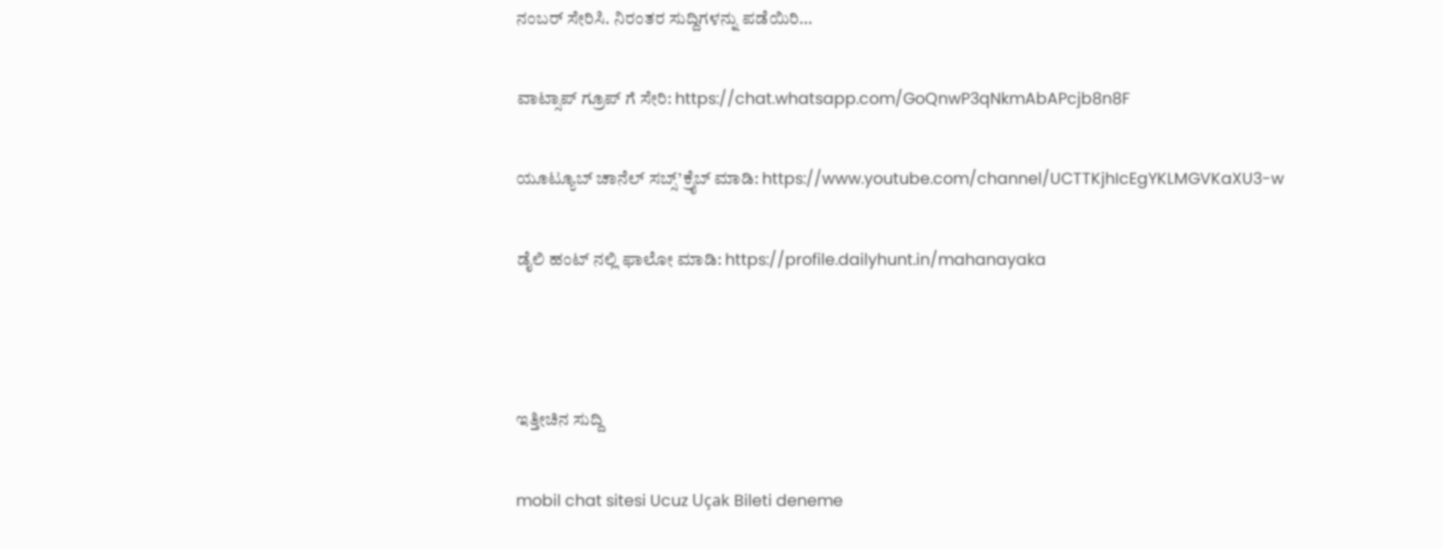ನಂಬರ್ ಸೇರಿಸಿ. ನಿರಂತರ ಸುದ್ದಿಗಳನ್ನು ಪಡೆಯಿರಿ…

ವಾಟ್ಸಾಪ್ ಗ್ರೂಪ್ ಗೆ ಸೇರಿ: https://chat.whatsapp.com/GoQnwP3qNkmAbAPcjb8n8F

ಯೂಟ್ಯೂಬ್ ಚಾನೆಲ್ ಸಬ್ಸ್’ಕ್ರೈಬ್ ಮಾಡಿ: https://www.youtube.com/channel/UCTTKjhIcEgYKLMGVKaXU3-w

ಡೈಲಿ ಹಂಟ್ ನಲ್ಲಿ ಫಾಲೋ ಮಾಡಿ: https://profile.dailyhunt.in/mahanayaka



ಇತ್ತೀಚಿನ ಸುದ್ದಿ

mobil chat sitesi Ucuz Uçak Bileti deneme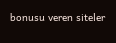bonusu veren siteler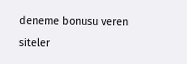deneme bonusu veren siteler